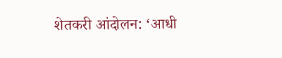शेतकरी आंदोलन: ‘आधी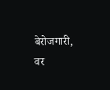बेरोजगारी, वर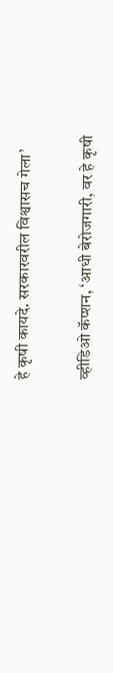हे कृषी कायदे. सरकारवरील विश्वासच गेला’

व्हीडिओ कॅप्शन, ‘आधी बेरोजगारी, वर हे कृषी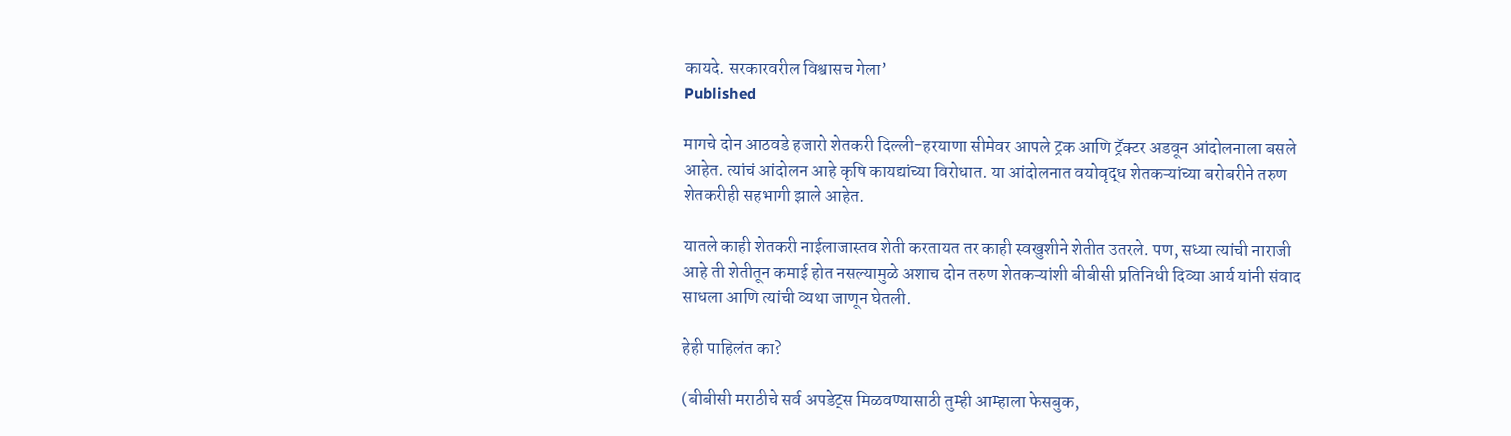कायदे. सरकारवरील विश्वासच गेला’
Published

मागचे दोन आठवडे हजारो शेतकरी दिल्ली-हरयाणा सीमेवर आपले ट्रक आणि ट्रॅक्टर अडवून आंदोलनाला बसले आहेत. त्यांचं आंदोलन आहे कृषि कायद्यांच्या विरोधात. या आंदोलनात वयोवृद्ध शेतकऱ्यांच्या बरोबरीने तरुण शेतकरीही सहभागी झाले आहेत.

यातले काही शेतकरी नाईलाजास्तव शेती करतायत तर काही स्वखुशीने शेतीत उतरले. पण, सध्या त्यांची नाराजी आहे ती शेतीतून कमाई होत नसल्यामुळे अशाच दोन तरुण शेतकऱ्यांशी बीबीसी प्रतिनिधी दिव्या आर्य यांनी संवाद साधला आणि त्यांची व्यथा जाणून घेतली.

हेही पाहिलंत का?

(बीबीसी मराठीचे सर्व अपडेट्स मिळवण्यासाठी तुम्ही आम्हाला फेसबुक,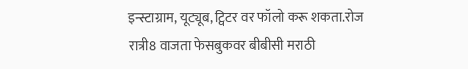इन्स्टाग्राम, यूट्यूब, ट्विटर वर फॉलो करू शकता.रोज रात्री8 वाजता फेसबुकवर बीबीसी मराठी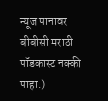न्यूज पानावर बीबीसी मराठी पॉडकास्ट नक्की पाहा.)